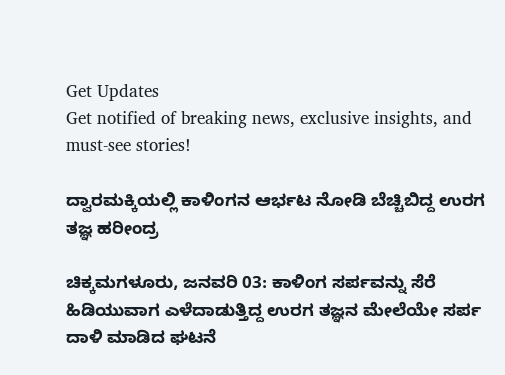Get Updates
Get notified of breaking news, exclusive insights, and must-see stories!

ದ್ವಾರಮಕ್ಕಿಯಲ್ಲಿ ಕಾಳಿಂಗನ ಆರ್ಭಟ ನೋಡಿ ಬೆಚ್ಚಿಬಿದ್ದ ಉರಗ ತಜ್ಞ ಹರೀಂದ್ರ

ಚಿಕ್ಕಮಗಳೂರು, ಜನವರಿ 03: ಕಾಳಿಂಗ ಸರ್ಪವನ್ನು ಸೆರೆ ಹಿಡಿಯುವಾಗ ಎಳೆದಾಡುತ್ತಿದ್ದ ಉರಗ ತಜ್ಞನ ಮೇಲೆಯೇ ಸರ್ಪ ದಾಳಿ ಮಾಡಿದ ಘಟನೆ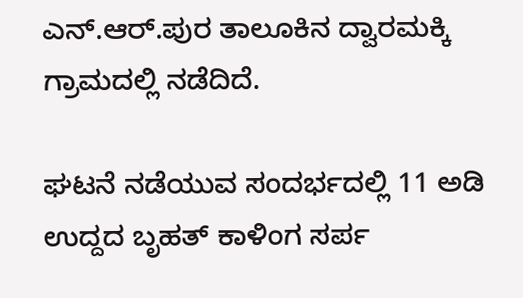ಎನ್.ಆರ್.ಪುರ ತಾಲೂಕಿನ ದ್ವಾರಮಕ್ಕಿ ಗ್ರಾಮದಲ್ಲಿ ನಡೆದಿದೆ.

ಘಟನೆ ನಡೆಯುವ ಸಂದರ್ಭದಲ್ಲಿ 11 ಅಡಿ ಉದ್ದದ ಬೃಹತ್ ಕಾಳಿಂಗ ಸರ್ಪ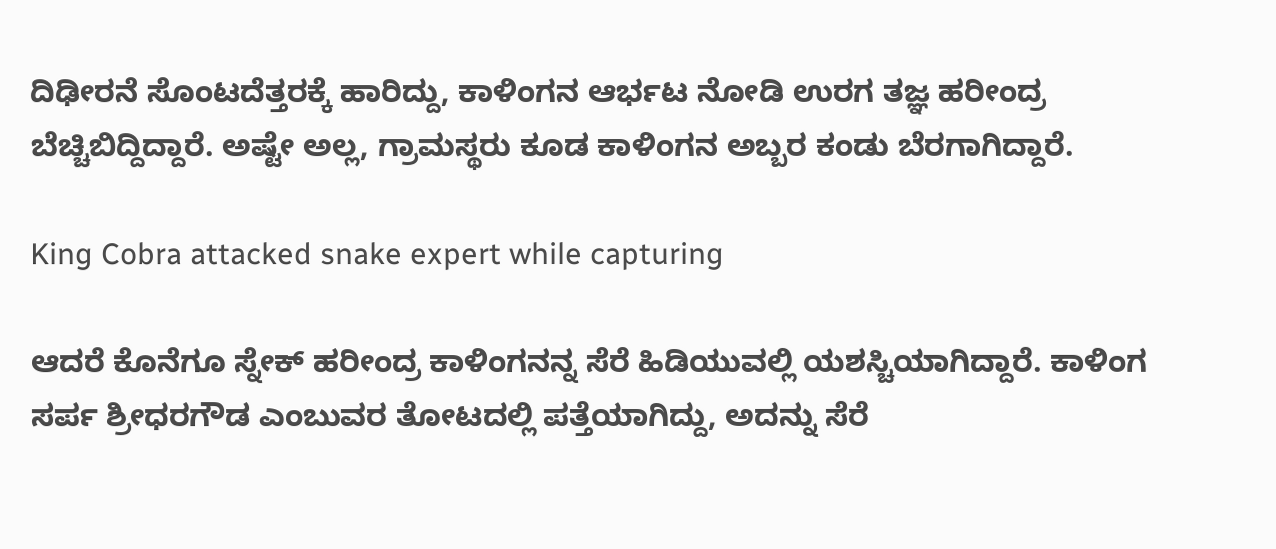ದಿಢೀರನೆ ಸೊಂಟದೆತ್ತರಕ್ಕೆ ಹಾರಿದ್ದು, ಕಾಳಿಂಗನ ಆರ್ಭಟ ನೋಡಿ ಉರಗ ತಜ್ಞ ಹರೀಂದ್ರ ಬೆಚ್ಚಿಬಿದ್ದಿದ್ದಾರೆ. ಅಷ್ಟೇ ಅಲ್ಲ, ಗ್ರಾಮಸ್ಥರು ಕೂಡ ಕಾಳಿಂಗನ ಅಬ್ಬರ ಕಂಡು ಬೆರಗಾಗಿದ್ದಾರೆ.

King Cobra attacked snake expert while capturing

ಆದರೆ ಕೊನೆಗೂ ಸ್ನೇಕ್ ಹರೀಂದ್ರ ಕಾಳಿಂಗನನ್ನ ಸೆರೆ ಹಿಡಿಯುವಲ್ಲಿ ಯಶಸ್ಚಿಯಾಗಿದ್ದಾರೆ. ಕಾಳಿಂಗ ಸರ್ಪ ಶ್ರೀಧರಗೌಡ ಎಂಬುವರ ತೋಟದಲ್ಲಿ ಪತ್ತೆಯಾಗಿದ್ದು, ಅದನ್ನು ಸೆರೆ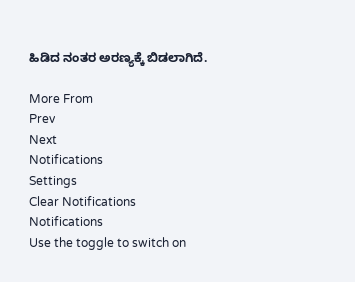ಹಿಡಿದ ನಂತರ ಅರಣ್ಯಕ್ಕೆ ಬಿಡಲಾಗಿದೆ.

More From
Prev
Next
Notifications
Settings
Clear Notifications
Notifications
Use the toggle to switch on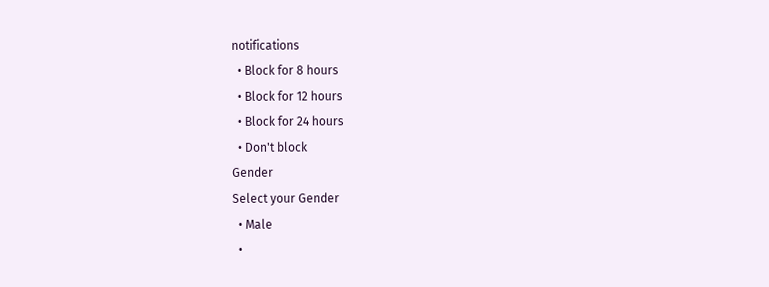notifications
  • Block for 8 hours
  • Block for 12 hours
  • Block for 24 hours
  • Don't block
Gender
Select your Gender
  • Male
  •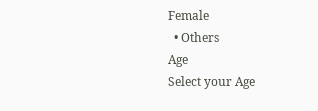Female
  • Others
Age
Select your Age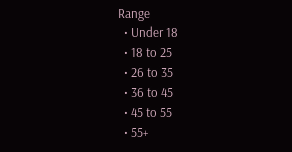Range
  • Under 18
  • 18 to 25
  • 26 to 35
  • 36 to 45
  • 45 to 55
  • 55+